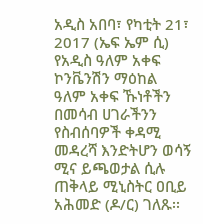አዲስ አበባ፣ የካቲት 21፣ 2017 (ኤፍ ኤም ሲ) የአዲስ ዓለም አቀፍ ኮንቬንሽን ማዕከል ዓለም አቀፍ ኹነቶችን በመሳብ ሀገራችንን የስብሰባዎች ቀዳሚ መዳረሻ እንድትሆን ወሳኝ ሚና ይጫወታል ሲሉ ጠቅላይ ሚኒስትር ዐቢይ አሕመድ (ዶ/ር) ገለጹ፡፡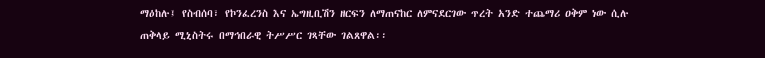ማዕከሉ፤ የስብሰባ፣ የኮንፈረንስ እና ኤግዚቢሽን ዘርፍን ለማጠናከር ለምናደርገው ጥረት አንድ ተጨማሪ ዐቅም ነው ሲሉ ጠቅላይ ሚኒስትሩ በማኅበራዊ ትሥሥር ገጻቸው ገልጸዋል፡፡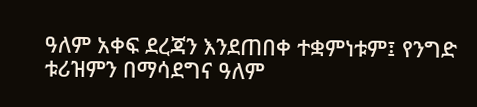ዓለም አቀፍ ደረጃን እንደጠበቀ ተቋምነቱም፤ የንግድ ቱሪዝምን በማሳደግና ዓለም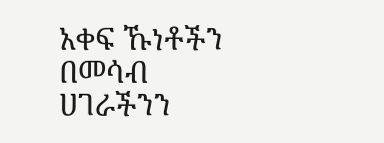አቀፍ ኹነቶችን በመሳብ ሀገራችንን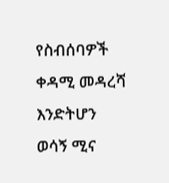የስብሰባዎች ቀዳሚ መዳረሻ እንድትሆን ወሳኝ ሚና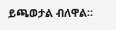ይጫወታል ብለዋል።